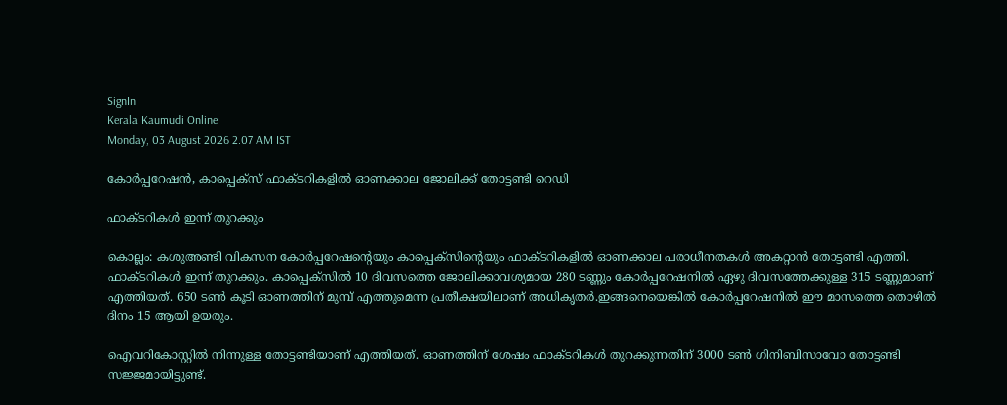SignIn
Kerala Kaumudi Online
Monday, 03 August 2026 2.07 AM IST

കോർപ്പറേഷൻ, കാപ്പെക്സ് ഫാക്ടറികളിൽ ഓണക്കാല ജോലിക്ക് തോട്ടണ്ടി റെഡി

ഫാക്ടറികൾ ഇന്ന് തുറക്കും

കൊല്ലം: കശുഅണ്ടി വികസന കോർപ്പറേഷന്റെയും കാപ്പെക്സിന്റെയും ഫാക്ടറികളിൽ ഓണക്കാല പരാധീനതകൾ അകറ്റാൻ തോട്ടണ്ടി എത്തി. ഫാക്ടറികൾ ഇന്ന് തുറക്കും. കാപ്പെക്സിൽ 10 ദിവസത്തെ ജോലിക്കാവശ്യമായ 280 ടണ്ണും കോർപ്പറേഷനിൽ ഏഴു ദിവസത്തേക്കുള്ള 315 ടണ്ണുമാണ് എത്തിയത്. 650 ടൺ കൂടി ഓണത്തിന് മുമ്പ് എത്തുമെന്ന പ്രതീക്ഷയിലാണ് അധികൃതർ.ഇങ്ങനെയെങ്കിൽ കോർപ്പറേഷനിൽ ഈ മാസത്തെ തൊഴിൽ ദിനം 15 ആയി ഉയരും.

ഐവറികോസ്റ്റിൽ നിന്നുള്ള തോട്ടണ്ടിയാണ് എത്തിയത്. ഓണത്തിന് ശേഷം ഫാക്ടറികൾ തുറക്കുന്നതിന് 3000 ടൺ ഗിനിബിസാവോ തോട്ടണ്ടി സജ്ജമായിട്ടുണ്ട്.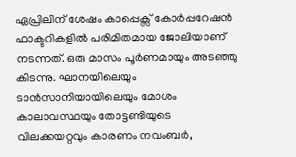ഏപ്രിലിന് ശേഷം കാപ്പെക്സ് കോർപ്പറേഷൻ ഫാക്ടറികളിൽ പരിമിതമായ ജോലിയാണ് നടന്നത്. ഒരു മാസം പൂർണമായും അടഞ്ഞു കിടന്നു. ഘാനയിലെയും ടാൻസാനിയായിലെയും മോശം കാലാവസ്ഥയും തോട്ടണ്ടിയുടെ വിലക്കയറ്റവും കാരണം നവംബർ,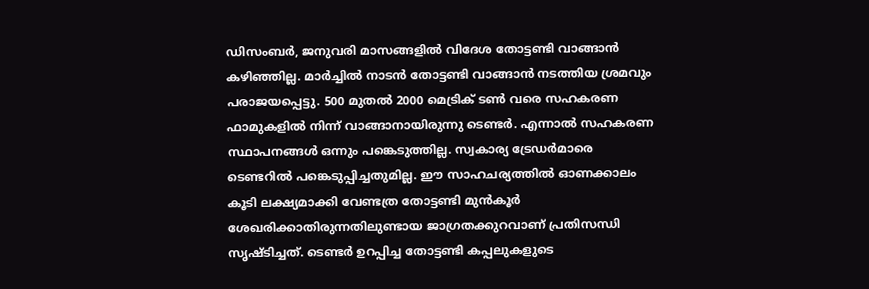ഡിസംബർ, ജനുവരി മാസങ്ങളിൽ വിദേശ തോട്ടണ്ടി വാങ്ങാൻ കഴിഞ്ഞില്ല. മാർച്ചിൽ നാടൻ തോട്ടണ്ടി വാങ്ങാൻ നടത്തിയ ശ്രമവും പരാജയപ്പെട്ടു. 500 മുതൽ 2000 മെട്രിക് ടൺ വരെ സഹകരണ ഫാമുകളിൽ നിന്ന് വാങ്ങാനായിരുന്നു ടെണ്ടർ. എന്നാൽ സഹകരണ സ്ഥാപനങ്ങൾ ഒന്നും പങ്കെടുത്തില്ല. സ്വകാര്യ ട്രേഡർമാരെ ടെണ്ടറിൽ പങ്കെടുപ്പിച്ചതുമില്ല. ഈ സാഹചര്യത്തിൽ ഓണക്കാലം കൂടി ലക്ഷ്യമാക്കി വേണ്ടത്ര തോട്ടണ്ടി മുൻകൂർ ശേഖരിക്കാതിരുന്നതിലുണ്ടായ ജാഗ്രതക്കുറവാണ് പ്രതിസന്ധി സൃഷ്ടിച്ചത്. ടെണ്ടർ ഉറപ്പിച്ച തോട്ടണ്ടി കപ്പലുകളുടെ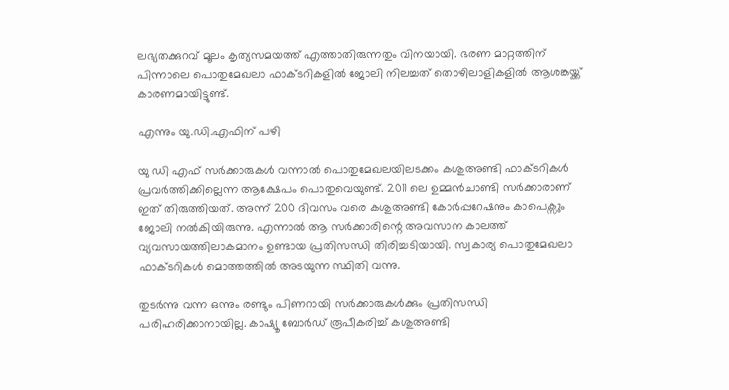ലഭ്യതക്കുറവ് മൂലം കൃത്യസമയത്ത് എത്താതിരുന്നതും വിനയായി. ഭരണ മാറ്റത്തിന് പിന്നാലെ പൊതുമേഖലാ ഫാക്ടറികളിൽ ജോലി നിലച്ചത് തൊഴിലാളികളിൽ ആശങ്കയ്ക്ക് കാരണമായിട്ടുണ്ട്.

എന്നും യു.ഡി.എഫിന് പഴി

യു ഡി എഫ് സർക്കാരുകൾ വന്നാൽ പൊതുമേഖലയിലടക്കം കശുഅണ്ടി ഫാക്ടറികൾ പ്രവർത്തിക്കില്ലെന്ന ആക്ഷേപം പൊതുവെയുണ്ട്. 2011 ലെ ഉമ്മൻചാണ്ടി സർക്കാരാണ് ഇത് തിരുത്തിയത്. അന്ന് 200 ദിവസം വരെ കശുഅണ്ടി കോർപ്പറേഷനും കാപെക്സും ജോലി നൽകിയിരുന്നു. എന്നാൽ ആ സർക്കാരിന്റെ അവസാന കാലത്ത് വ്യവസായത്തിലാകമാനം ഉണ്ടായ പ്രതിസന്ധി തിരിച്ചടിയായി. സ്വകാര്യ പൊതുമേഖലാ ഫാക്ടറികൾ മൊത്തത്തിൽ അടയുന്ന സ്ഥിതി വന്നു.

തുടർന്നു വന്ന ഒന്നും രണ്ടും പിണറായി സർക്കാരുകൾക്കും പ്രതിസന്ധി പരിഹരിക്കാനായില്ല. കാഷ്യൂ ബോർഡ് രൂപീകരിച്ച് കശുഅണ്ടി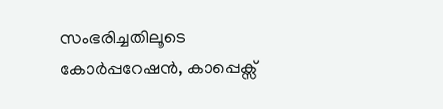സംഭരിച്ചതിലൂടെ കോർപ്പറേഷൻ, കാപ്പെക്സ്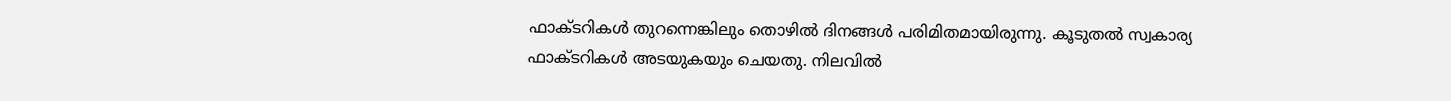ഫാക്ടറികൾ തുറന്നെങ്കിലും തൊഴിൽ ദിനങ്ങൾ പരിമിതമായിരുന്നു. കൂടുതൽ സ്വകാര്യ ഫാക്ടറികൾ അടയുകയും ചെയതു. നിലവിൽ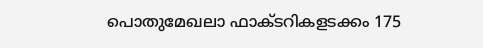പൊതുമേഖലാ ഫാക്‌ടറികളടക്കം 175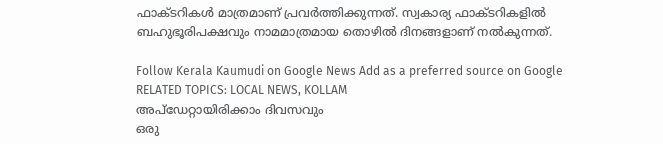ഫാക്ടറികൾ മാത്രമാണ് പ്രവർത്തിക്കുന്നത്. സ്വകാര്യ ഫാക്ടറികളിൽ ബഹുഭൂരിപക്ഷവും നാമമാത്രമായ തൊഴിൽ ദിനങ്ങളാണ് നൽകുന്നത്.

Follow Kerala Kaumudi on Google News Add as a preferred source on Google
RELATED TOPICS: LOCAL NEWS, KOLLAM
അപ്ഡേറ്റായിരിക്കാം ദിവസവും
ഒരു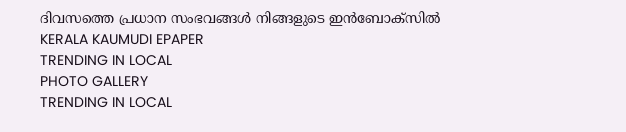ദിവസത്തെ പ്രധാന സംഭവങ്ങൾ നിങ്ങളുടെ ഇൻബോക്സിൽ
KERALA KAUMUDI EPAPER
TRENDING IN LOCAL
PHOTO GALLERY
TRENDING IN LOCAL